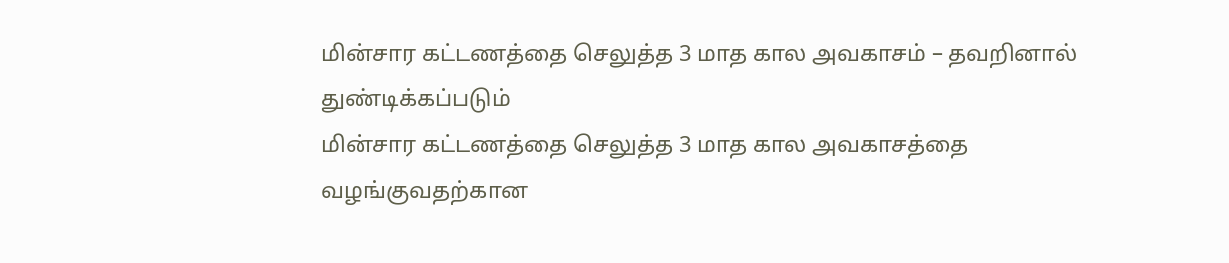மின்சார கட்டணத்தை செலுத்த 3 மாத கால அவகாசம் – தவறினால் துண்டிக்கப்படும்
மின்சார கட்டணத்தை செலுத்த 3 மாத கால அவகாசத்தை வழங்குவதற்கான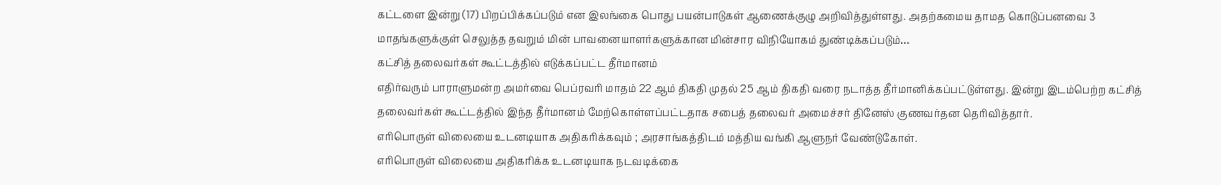கட்டளை இன்று (17) பிறப்பிக்கப்படும் என இலங்கை பொது பயன்பாடுகள் ஆணைக்குழு அறிவித்துள்ளது. அதற்கமைய தாமத கொடுப்பனவை 3 மாதங்களுக்குள் செலுத்த தவறும் மின் பாவனையாளர்களுக்கான மின்சார விநியோகம் துண்டிக்கப்படும்…
கட்சித் தலைவர்கள் கூட்டத்தில் எடுக்கப்பட்ட தீர்மானம்
எதிர்வரும் பாராளுமன்ற அமர்வை பெப்ரவரி மாதம் 22 ஆம் திகதி முதல் 25 ஆம் திகதி வரை நடாத்த தீர்மானிக்கப்பட்டுள்ளது. இன்று இடம்பெற்ற கட்சித் தலைவர்கள் கூட்டத்தில் இந்த தீர்மானம் மேற்கொள்ளப்பட்டதாக சபைத் தலைவர் அமைச்சர் தினேஸ் குணவர்தன தெரிவித்தார்.
எரிபொருள் விலையை உடனடியாக அதிகரிக்கவும் ; அரசாங்கத்திடம் மத்திய வங்கி ஆளுநர் வேண்டுகோள்.
எரிபொருள் விலையை அதிகரிக்க உடனடியாக நடவடிக்கை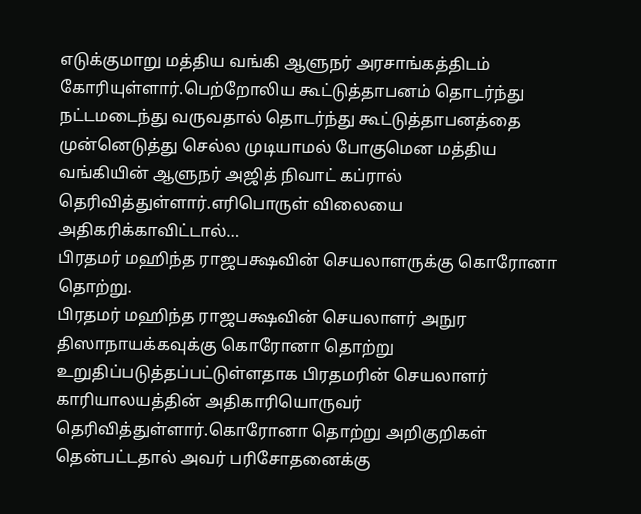எடுக்குமாறு மத்திய வங்கி ஆளுநர் அரசாங்கத்திடம் கோரியுள்ளார்.பெற்றோலிய கூட்டுத்தாபனம் தொடர்ந்து நட்டமடைந்து வருவதால் தொடர்ந்து கூட்டுத்தாபனத்தை முன்னெடுத்து செல்ல முடியாமல் போகுமென மத்திய வங்கியின் ஆளுநர் அஜித் நிவாட் கப்ரால் தெரிவித்துள்ளார்.எரிபொருள் விலையை அதிகரிக்காவிட்டால்…
பிரதமர் மஹிந்த ராஜபக்ஷவின் செயலாளருக்கு கொரோனா தொற்று.
பிரதமர் மஹிந்த ராஜபக்ஷவின் செயலாளர் அநுர திஸாநாயக்கவுக்கு கொரோனா தொற்று உறுதிப்படுத்தப்பட்டுள்ளதாக பிரதமரின் செயலாளர் காரியாலயத்தின் அதிகாரியொருவர் தெரிவித்துள்ளார்.கொரோனா தொற்று அறிகுறிகள் தென்பட்டதால் அவர் பரிசோதனைக்கு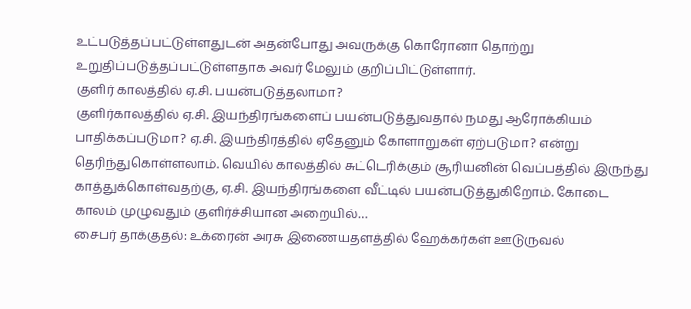உட்படுத்தப்பட்டுள்ளதுடன் அதன்போது அவருக்கு கொரோனா தொற்று உறுதிப்படுத்தப்பட்டுள்ளதாக அவர் மேலும் குறிப்பிட்டுள்ளார்.
குளிர் காலத்தில் ஏ.சி. பயன்படுத்தலாமா?
குளிர்காலத்தில் ஏ.சி. இயந்திரங்களைப் பயன்படுத்துவதால் நமது ஆரோக்கியம் பாதிக்கப்படுமா? ஏ.சி. இயந்திரத்தில் ஏதேனும் கோளாறுகள் ஏற்படுமா? என்று தெரிந்துகொள்ளலாம். வெயில் காலத்தில் சுட்டெரிக்கும் சூரியனின் வெப்பத்தில் இருந்து காத்துக்கொள்வதற்கு, ஏ.சி. இயந்திரங்களை வீட்டில் பயன்படுத்துகிறோம். கோடை காலம் முழுவதும் குளிர்ச்சியான அறையில்…
சைபர் தாக்குதல்: உக்ரைன் அரசு இணையதளத்தில் ஹேக்கர்கள் ஊடுருவல்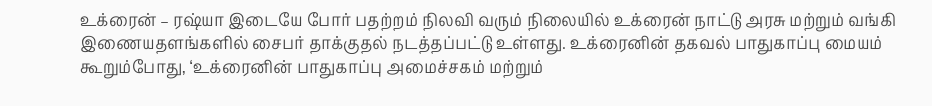உக்ரைன் – ரஷ்யா இடையே போர் பதற்றம் நிலவி வரும் நிலையில் உக்ரைன் நாட்டு அரசு மற்றும் வங்கி இணையதளங்களில் சைபர் தாக்குதல் நடத்தப்பட்டு உள்ளது. உக்ரைனின் தகவல் பாதுகாப்பு மையம் கூறும்போது, ‘உக்ரைனின் பாதுகாப்பு அமைச்சகம் மற்றும்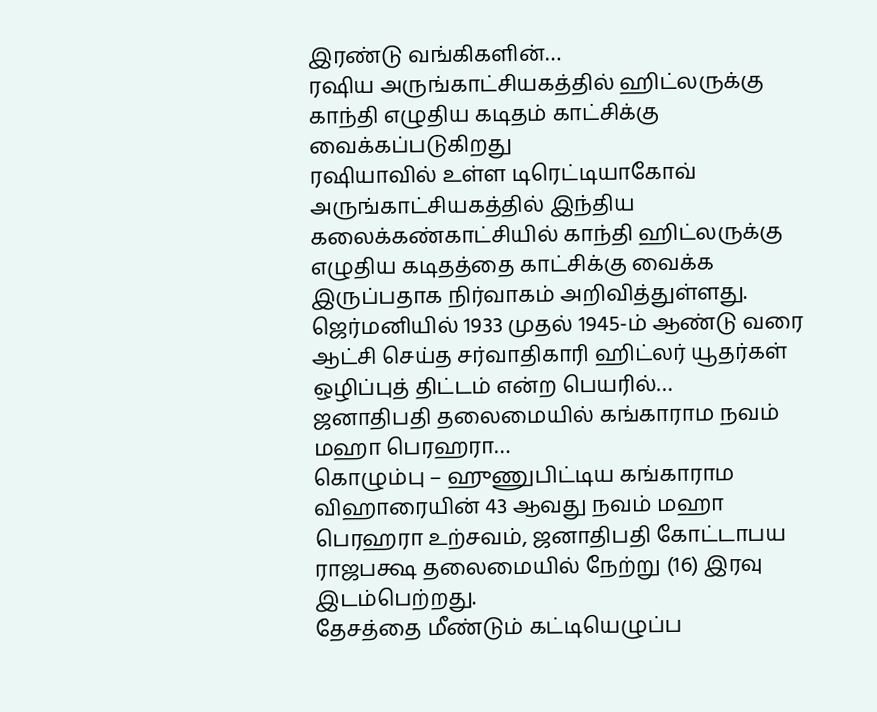இரண்டு வங்கிகளின்…
ரஷிய அருங்காட்சியகத்தில் ஹிட்லருக்கு காந்தி எழுதிய கடிதம் காட்சிக்கு வைக்கப்படுகிறது
ரஷியாவில் உள்ள டிரெட்டியாகோவ் அருங்காட்சியகத்தில் இந்திய கலைக்கண்காட்சியில் காந்தி ஹிட்லருக்கு எழுதிய கடிதத்தை காட்சிக்கு வைக்க இருப்பதாக நிர்வாகம் அறிவித்துள்ளது. ஜெர்மனியில் 1933 முதல் 1945-ம் ஆண்டு வரை ஆட்சி செய்த சர்வாதிகாரி ஹிட்லர் யூதர்கள் ஒழிப்புத் திட்டம் என்ற பெயரில்…
ஜனாதிபதி தலைமையில் கங்காராம நவம் மஹா பெரஹரா…
கொழும்பு – ஹுணுபிட்டிய கங்காராம விஹாரையின் 43 ஆவது நவம் மஹா பெரஹரா உற்சவம், ஜனாதிபதி கோட்டாபய ராஜபக்ஷ தலைமையில் நேற்று (16) இரவு இடம்பெற்றது.
தேசத்தை மீண்டும் கட்டியெழுப்ப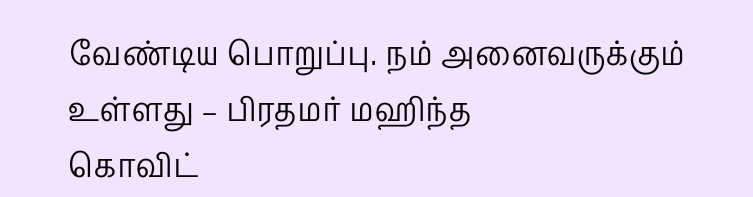வேண்டிய பொறுப்பு. நம் அனைவருக்கும் உள்ளது – பிரதமர் மஹிந்த
கொவிட்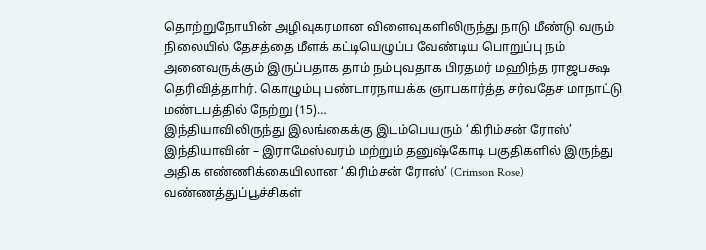தொற்றுநோயின் அழிவுகரமான விளைவுகளிலிருந்து நாடு மீண்டு வரும் நிலையில் தேசத்தை மீளக் கட்டியெழுப்ப வேண்டிய பொறுப்பு நம் அனைவருக்கும் இருப்பதாக தாம் நம்புவதாக பிரதமர் மஹிந்த ராஜபக்ஷ தெரிவித்தாhர். கொழும்பு பண்டாரநாயக்க ஞாபகார்த்த சர்வதேச மாநாட்டு மண்டபத்தில் நேற்று (15)…
இந்தியாவிலிருந்து இலங்கைக்கு இடம்பெயரும் ‘கிரிம்சன் ரோஸ்’
இந்தியாவின் – இராமேஸ்வரம் மற்றும் தனுஷ்கோடி பகுதிகளில் இருந்து அதிக எண்ணிக்கையிலான ‘கிரிம்சன் ரோஸ்’ (Crimson Rose) வண்ணத்துப்பூச்சிகள்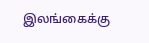இலங்கைக்கு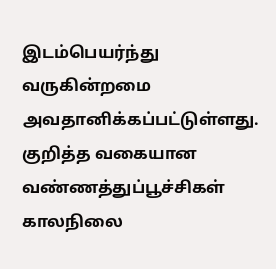இடம்பெயர்ந்து வருகின்றமை அவதானிக்கப்பட்டுள்ளது. குறித்த வகையான வண்ணத்துப்பூச்சிகள் காலநிலை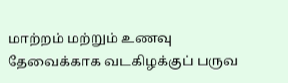மாற்றம் மற்றும் உணவு தேவைக்காக வடகிழக்குப் பருவ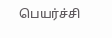பெயர்ச்சி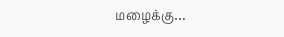மழைக்கு…